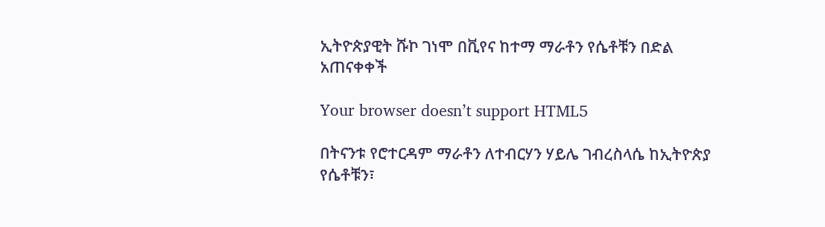ኢትዮጵያዊት ሹኮ ገነሞ በቪየና ከተማ ማራቶን የሴቶቹን በድል አጠናቀቀች

Your browser doesn’t support HTML5

በትናንቱ የሮተርዳም ማራቶን ለተብርሃን ሃይሌ ገብረስላሴ ከኢትዮጵያ የሴቶቹን፣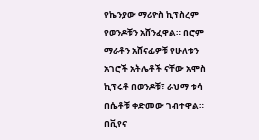የኬንያው ማሪዮስ ኪፕስረም የወንዶቹን አሸንፈዋል። በሮም ማራቶን አሸናፊዎቹ የሁለቱን አገሮች አትሌቶች ናቸው አሞስ ኪፕሩቶ በወንዶቹ፣ ራህማ ቱሳ በሴቶቹ ቀድመው ገብተዋል። በቪየና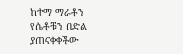ከተማ ማራቶን የሴቶቹን በድል ያጠናቀቀችው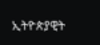ኢትዮጵያዊት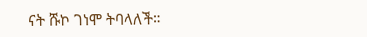ናት ሹኮ ገነሞ ትባላለች።